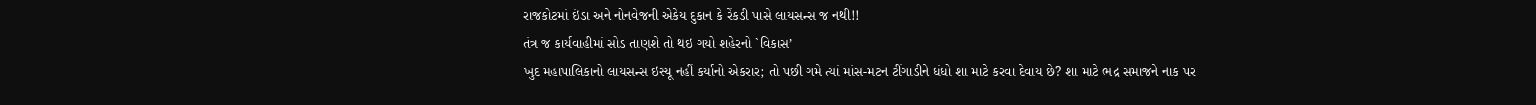રાજકોટમાં ઇંડા અને નોનવેજની એકેય દુકાન કે રેંકડી પાસે લાયસન્સ જ નથી!!
તંત્ર જ કાર્યવાહીમાં સોડ તાણશે તો થઇ ગયો શહેરનો `વિકાસ’
ખુદ મહાપાલિકાનો લાયસન્સ ઇસ્યૂ નહીં કર્યાનો એકરાર; તો પછી ગમે ત્યાં માંસ-મટન ટીંગાડીને ધંધો શા માટે કરવા દેવાય છે? શા માટે ભદ્ર સમાજને નાક પર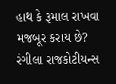હાથ કે રૂમાલ રાખવા મજબૂર કરાય છે?
રંગીલા રાજકોટીયન્સ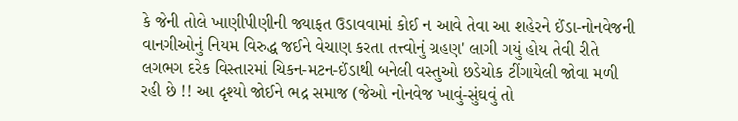કે જેની તોલે ખાણીપીણીની જ્યાફત ઉડાવવામાં કોઈ ન આવે તેવા આ શહેરને ઈંડા-નોનવેજની વાનગીઓનું નિયમ વિરુદ્ધ જઈને વેચાણ કરતા તત્ત્વોનું ગ્રહણ' લાગી ગયું હોય તેવી રીતે લગભગ દરેક વિસ્તારમાં ચિકન-મટન-ઈંડાથી બનેલી વસ્તુઓ છડેચોક ટીંગાયેલી જોવા મળી રહી છે !! આ દૃશ્યો જોઈને ભદ્ર સમાજ (જેઓ નોનવેજ ખાવું-સુંઘવું તો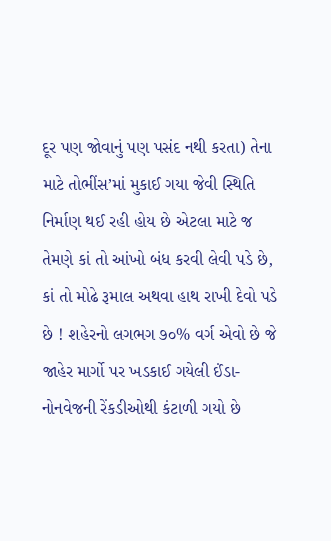દૂર પણ જોવાનું પણ પસંદ નથી કરતા) તેના માટે તોભીંસ’માં મુકાઈ ગયા જેવી સ્થિતિ નિર્માણ થઈ રહી હોય છે એટલા માટે જ તેમણે કાં તો આંખો બંધ કરવી લેવી પડે છે, કાં તો મોઢે રૂમાલ અથવા હાથ રાખી દેવો પડે છે ! શહેરનો લગભગ ૭૦% વર્ગ એવો છે જે જાહેર માર્ગો પર ખડકાઈ ગયેલી ઈંડા-નોનવેજની રેંકડીઓથી કંટાળી ગયો છે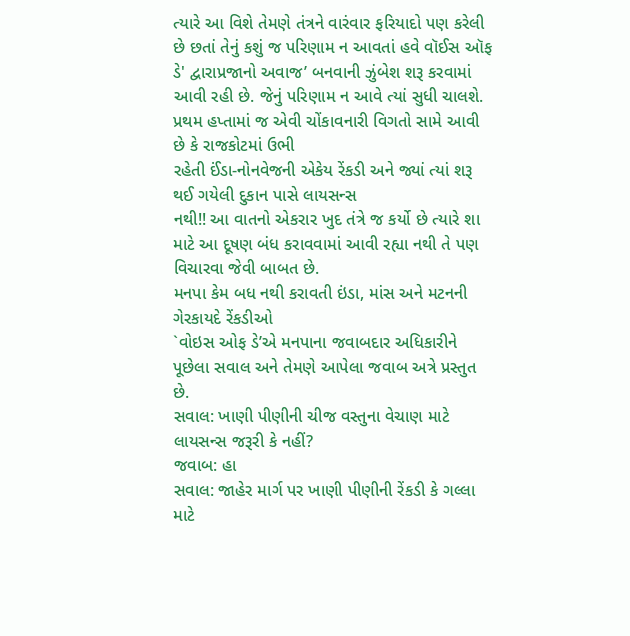ત્યારે આ વિશે તેમણે તંત્રને વારંવાર ફરિયાદો પણ કરેલી છે છતાં તેનું કશું જ પરિણામ ન આવતાં હવે વૉઈસ ઑફ ડે' દ્વારાપ્રજાનો અવાજ’ બનવાની ઝુંબેશ શરૂ કરવામાં આવી રહી છે. જેનું પરિણામ ન આવે ત્યાં સુધી ચાલશે. પ્રથમ હપ્તામાં જ એવી ચોંકાવનારી વિગતો સામે આવી છે કે રાજકોટમાં ઉભી
રહેતી ઈંડા-નોનવેજની એકેય રેંકડી અને જ્યાં ત્યાં શરૂ થઈ ગયેલી દુકાન પાસે લાયસન્સ
નથી!! આ વાતનો એકરાર ખુદ તંત્રે જ કર્યો છે ત્યારે શા માટે આ દૂષણ બંધ કરાવવામાં આવી રહ્યા નથી તે પણ વિચારવા જેવી બાબત છે.
મનપા કેમ બધ નથી કરાવતી ઇંડા, માંસ અને મટનની ગેરકાયદે રેંકડીઓ
`વોઇસ ઓફ ડે’એ મનપાના જવાબદાર અધિકારીને પૂછેલા સવાલ અને તેમણે આપેલા જવાબ અત્રે પ્રસ્તુત છે.
સવાલ: ખાણી પીણીની ચીજ વસ્તુના વેચાણ માટે લાયસન્સ જરૂરી કે નહીં?
જવાબ: હા
સવાલ: જાહેર માર્ગ પર ખાણી પીણીની રેંકડી કે ગલ્લા માટે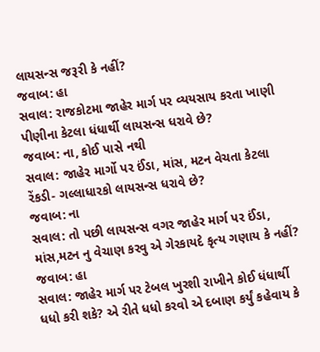લાયસન્સ જરૂરી કે નહીં?
જવાબ: હા
સવાલ: રાજકોટમા જાહેર માર્ગ પર વ્યયસાય કરતા ખાણી પીણીના કેટલા ધંધાર્થી લાયસન્સ ધરાવે છે?
જવાબ: ના, કોઈ પાસે નથી
સવાલ: જાહેર માર્ગો પર ઈંડા, માંસ, મટન વેચતા કેટલા રેંકડી- ગલ્લાધારકો લાયસન્સ ધરાવે છે?
જવાબ: ના
સવાલ: તો પછી લાયસન્સ વગર જાહેર માર્ગ પર ઈંડા, માંસ,મટન નુ વેચાણ કરવુ એ ગેરકાયદે કૃત્ય ગણાય કે નહીં?
જવાબ: હા
સવાલ: જાહેર માર્ગ પર ટેબલ ખુરશી રાખીને કોઈ ધંધાર્થી ધધો કરી શકે? એ રીતે ધધો કરવો એ દબાણ કર્યું કહેવાય કે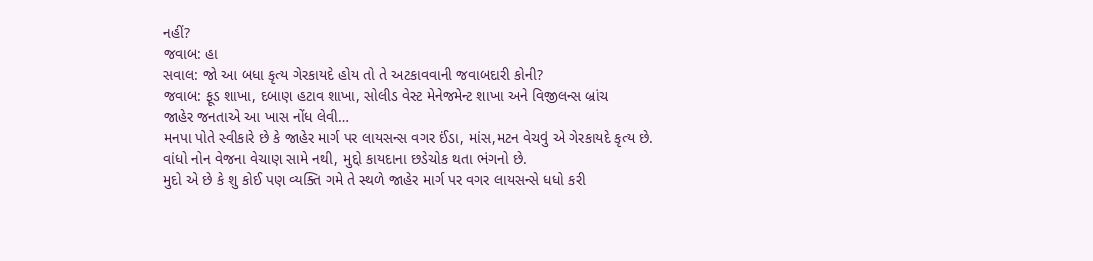નહીં?
જવાબ: હા
સવાલ: જો આ બધા કૃત્ય ગેરકાયદે હોય તો તે અટકાવવાની જવાબદારી કોની?
જવાબ: ફૂડ શાખા, દબાણ હટાવ શાખા, સોલીડ વેસ્ટ મેનેજમેન્ટ શાખા અને વિજીલન્સ બ્રાંચ
જાહેર જનતાએ આ ખાસ નોંધ લેવી…
મનપા પોતે સ્વીકારે છે કે જાહેર માર્ગ પર લાયસન્સ વગર ઈંડા, માંસ,મટન વેચવું એ ગેરકાયદે કૃત્ય છે.
વાંધો નોન વેજના વેચાણ સામે નથી, મુદ્દો કાયદાના છડેચોક થતા ભંગનો છે.
મુદો એ છે કે શુ કોઈ પણ વ્યક્તિ ગમે તે સ્થળે જાહેર માર્ગ પર વગર લાયસન્સે ધધો કરી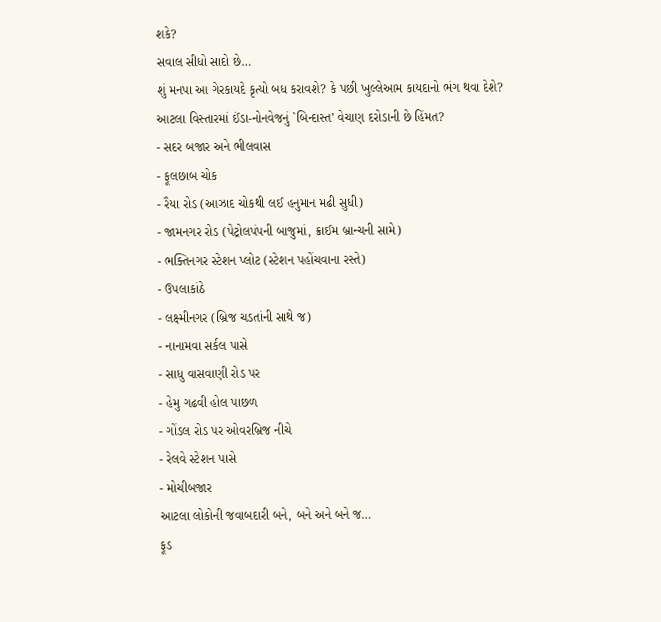શકે?
સવાલ સીધો સાદો છે…
શું મનપા આ ગેરકાયદે કૃત્યો બધ કરાવશે? કે પછી ખુલ્લેઆમ કાયદાનો ભંગ થવા દેશે?
આટલા વિસ્તારમાં ઈંડા-નોનવેજનું `બિન્દાસ્ત’ વેચાણ દરોડાની છે હિંમત?
- સદર બજાર અને ભીલવાસ
- ફૂલછાબ ચોક
- રૈયા રોડ (આઝાદ ચોકથી લઈ હનુમાન મઢી સુધી)
- જામનગર રોડ (પેટ્રોલપંપની બાજુમાં, ક્રાઈમ બ્રાન્ચની સામે)
- ભક્તિનગર સ્ટેશન પ્લોટ (સ્ટેશન પહોંચવાના રસ્તે)
- ઉપલાકાંઠે
- લક્ષ્મીનગર (બ્રિજ ચડતાંની સાથે જ)
- નાનામવા સર્કલ પાસે
- સાધુ વાસવાણી રોડ પર
- હેમુ ગઢવી હોલ પાછળ
- ગોંડલ રોડ પર ઓવરબ્રિજ નીચે
- રેલવે સ્ટેશન પાસે
- મોચીબજાર
આટલા લોકોની જવાબદારી બને, બને અને બને જ…
ફૂડ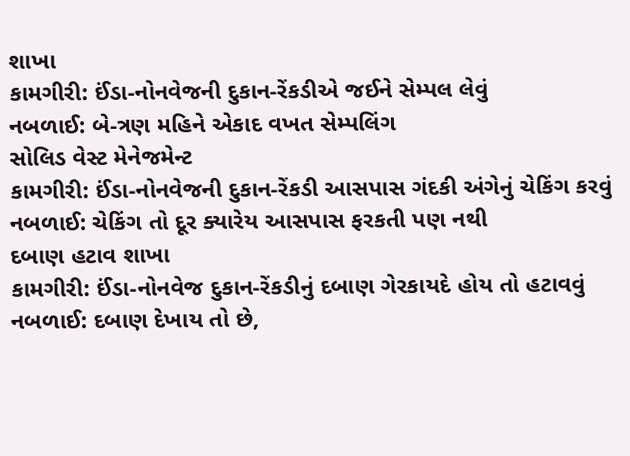શાખા
કામગીરી: ઈંડા-નોનવેજની દુકાન-રેંકડીએ જઈને સેમ્પલ લેવું
નબળાઈ: બે-ત્રણ મહિને એકાદ વખત સેમ્પલિંગ
સોલિડ વેસ્ટ મેનેજમેન્ટ
કામગીરી: ઈંડા-નોનવેજની દુકાન-રેંકડી આસપાસ ગંદકી અંગેનું ચેકિંગ કરવું
નબળાઈ: ચેકિંગ તો દૂર ક્યારેય આસપાસ ફરકતી પણ નથી
દબાણ હટાવ શાખા
કામગીરી: ઈંડા-નોનવેજ દુકાન-રેંકડીનું દબાણ ગેરકાયદે હોય તો હટાવવું
નબળાઈ: દબાણ દેખાય તો છે,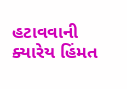હટાવવાની ક્યારેય હિંમત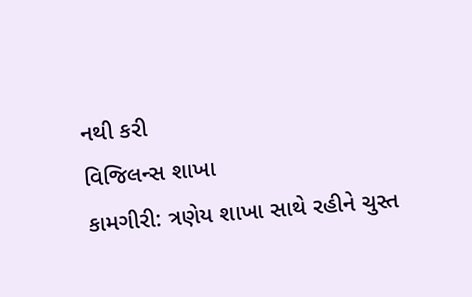નથી કરી
વિજિલન્સ શાખા
કામગીરી: ત્રણેય શાખા સાથે રહીને ચુસ્ત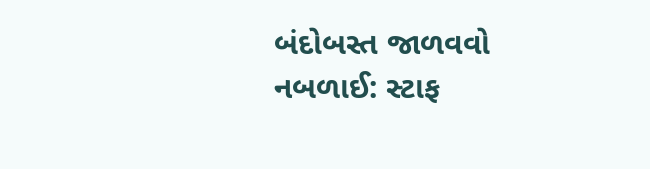બંદોબસ્ત જાળવવો
નબળાઈ: સ્ટાફ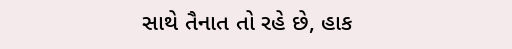સાથે તૈનાત તો રહે છે, હાક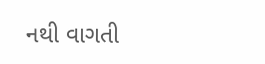નથી વાગતી